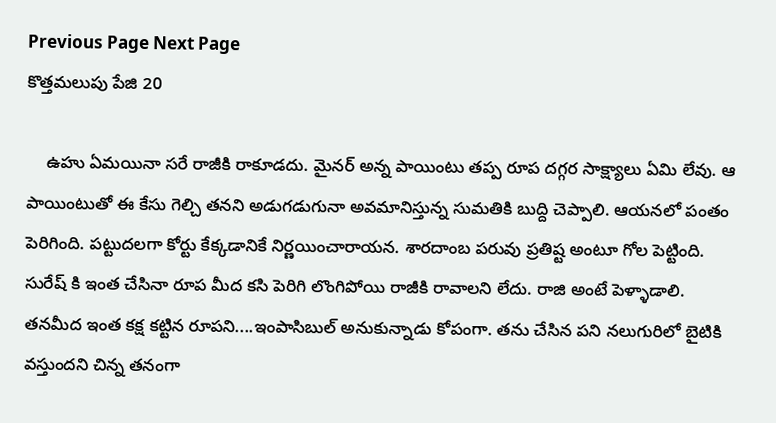Previous Page Next Page
కొత్తమలుపు పేజి 20

    ఉహు ఏమయినా సరే రాజీకి రాకూడదు. మైనర్ అన్న పాయింటు తప్ప రూప దగ్గర సాక్ష్యాలు ఏమి లేవు. ఆ పాయింటుతో ఈ కేసు గెల్చి తనని అడుగడుగునా అవమానిస్తున్న సుమతికి బుద్ది చెప్పాలి. ఆయనలో పంతం పెరిగింది. పట్టుదలగా కోర్టు కేక్కడానికే నిర్ణయించారాయన. శారదాంబ పరువు ప్రతిష్ట అంటూ గోల పెట్టింది. సురేష్ కి ఇంత చేసినా రూప మీద కసి పెరిగి లొంగిపోయి రాజీకి రావాలని లేదు. రాజి అంటే పెళ్ళాడాలి. తనమీద ఇంత కక్ష కట్టిన రూపని....ఇంపాసిబుల్ అనుకున్నాడు కోపంగా. తను చేసిన పని నలుగురిలో బైటికి వస్తుందని చిన్న తనంగా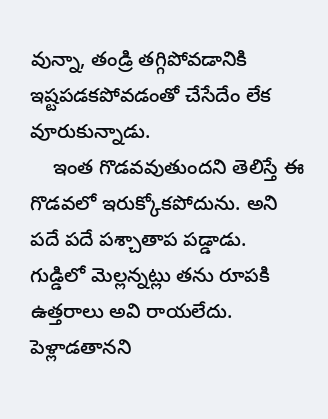వున్నా, తండ్రి తగ్గిపోవడానికి ఇష్టపడకపోవడంతో చేసేదేం లేక వూరుకున్నాడు.
    ఇంత గొడవవుతుందని తెలిస్తే ఈ గొడవలో ఇరుక్కోకపోదును. అని పదే పదే పశ్చాతాప పడ్డాడు. గుడ్డిలో మెల్లన్నట్లు తను రూపకి ఉత్తరాలు అవి రాయలేదు. పెళ్లాడతానని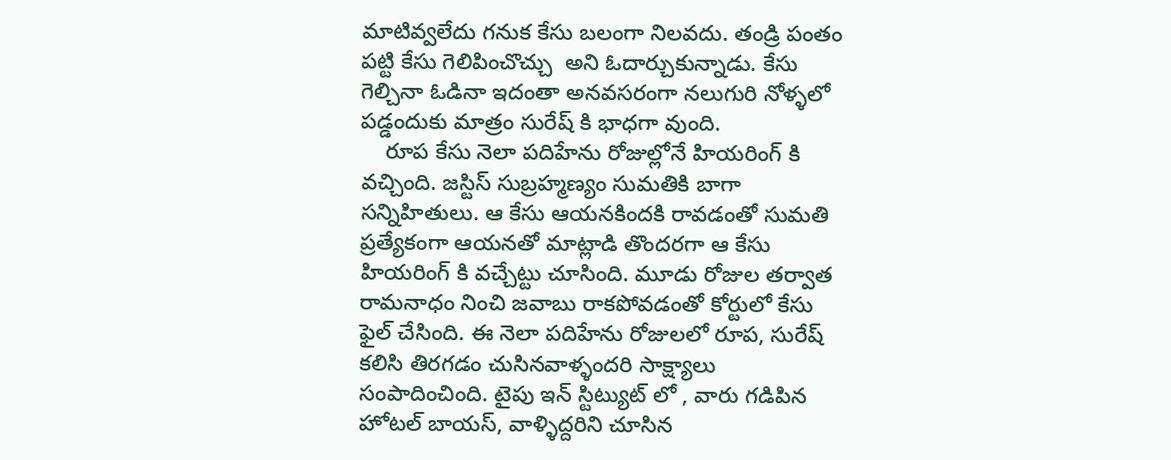మాటివ్వలేదు గనుక కేసు బలంగా నిలవదు. తండ్రి పంతం పట్టి కేసు గెలిపించొచ్చు  అని ఓదార్చుకున్నాడు. కేసు గెల్చినా ఓడినా ఇదంతా అనవసరంగా నలుగురి నోళ్ళలో పడ్డందుకు మాత్రం సురేష్ కి భాధగా వుంది.
    రూప కేసు నెలా పదిహేను రోజుల్లోనే హియరింగ్ కి వచ్చింది. జస్టిస్ సుబ్రహ్మణ్యం సుమతికి బాగా సన్నిహితులు. ఆ కేసు ఆయనకిందకి రావడంతో సుమతి ప్రత్యేకంగా ఆయనతో మాట్లాడి తొందరగా ఆ కేసు హియరింగ్ కి వచ్చేట్టు చూసింది. మూడు రోజుల తర్వాత రామనాధం నించి జవాబు రాకపోవడంతో కోర్టులో కేసు ఫైల్ చేసింది. ఈ నెలా పదిహేను రోజులలో రూప, సురేష్ కలిసి తిరగడం చుసినవాళ్ళందరి సాక్ష్యాలు సంపాదించింది. టైపు ఇన్ స్టిట్యుట్ లో , వారు గడిపిన హోటల్ బాయస్, వాళ్ళిద్దరిని చూసిన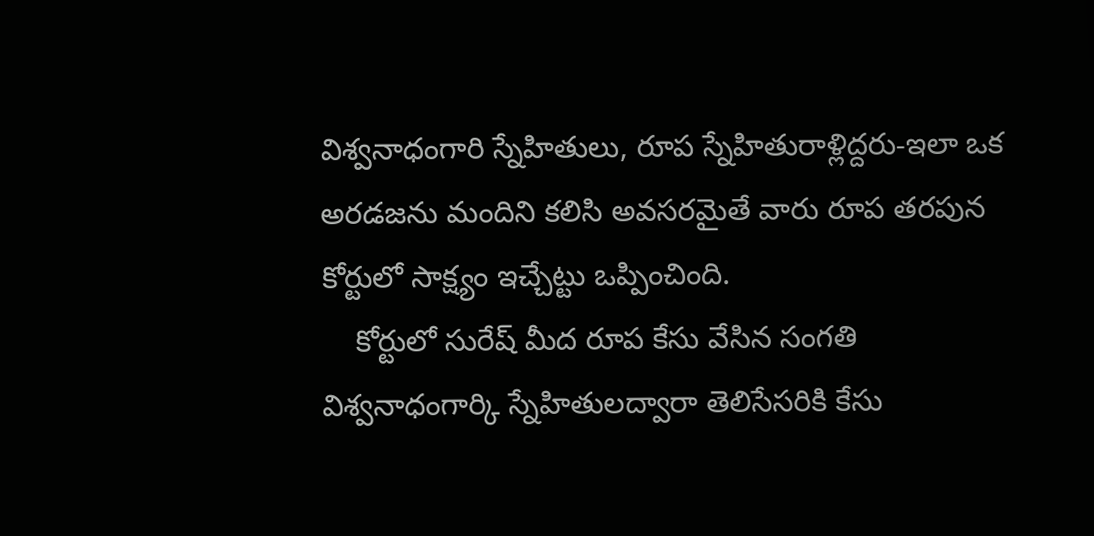విశ్వనాధంగారి స్నేహితులు, రూప స్నేహితురాళ్లిద్దరు-ఇలా ఒక అరడజను మందిని కలిసి అవసరమైతే వారు రూప తరపున కోర్టులో సాక్ష్యం ఇచ్చేట్టు ఒప్పించింది.
    కోర్టులో సురేష్ మీద రూప కేసు వేసిన సంగతి విశ్వనాధంగార్కి స్నేహితులద్వారా తెలిసేసరికి కేసు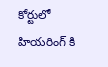కోర్టులో హియరింగ్ కి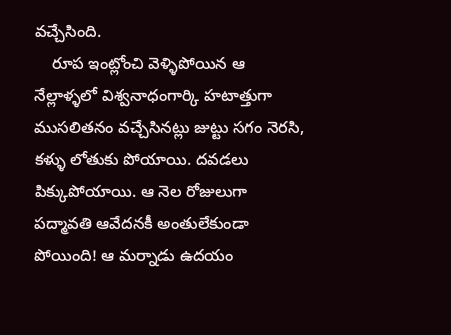వచ్చేసింది.
    రూప ఇంట్లోంచి వెళ్ళిపోయిన ఆ నేల్లాళ్ళలో విశ్వనాధంగార్కి హటాత్తుగా ముసలితనం వచ్చేసినట్లు జుట్టు సగం నెరసి, కళ్ళు లోతుకు పోయాయి. దవడలు పిక్కుపోయాయి. ఆ నెల రోజులుగా పద్మావతి ఆవేదనకీ అంతులేకుండా పోయింది! ఆ మర్నాడు ఉదయం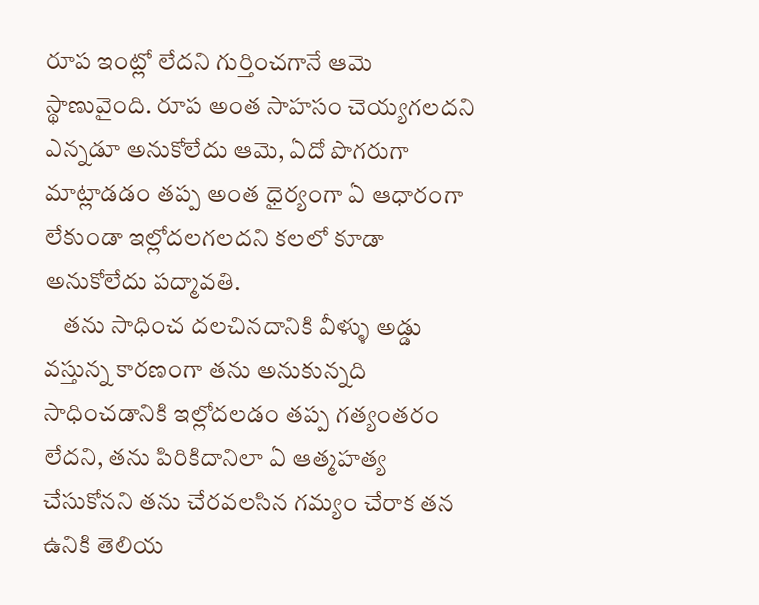రూప ఇంట్లో లేదని గుర్తించగానే ఆమె స్థాణువైంది. రూప అంత సాహసం చెయ్యగలదని ఎన్నడూ అనుకోలేదు ఆమె, ఏదో పొగరుగా మాట్లాడడం తప్ప అంత ధైర్యంగా ఏ ఆధారంగా లేకుండా ఇల్లోదలగలదని కలలో కూడా అనుకోలేదు పద్మావతి.
    తను సాధించ దలచినదానికి వీళ్ళు అడ్డు వస్తున్న కారణంగా తను అనుకున్నది సాధించడానికి ఇల్లోదలడం తప్ప గత్యంతరం లేదని, తను పిరికిదానిలా ఏ ఆత్మహత్య చేసుకోనని తను చేరవలసిన గమ్యం చేరాక తన ఉనికి తెలియ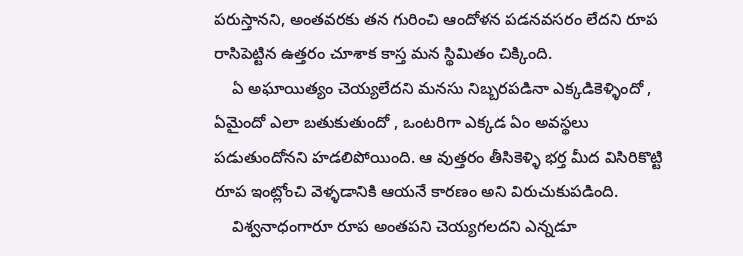పరుస్తానని, అంతవరకు తన గురించి ఆందోళన పడనవసరం లేదని రూప రాసిపెట్టిన ఉత్తరం చూశాక కాస్త మన స్థిమితం చిక్కింది.
    ఏ అఘాయిత్యం చెయ్యలేదని మనసు నిబ్బరపడినా ఎక్కడికెళ్ళిందో , ఏమైందో ఎలా బతుకుతుందో , ఒంటరిగా ఎక్కడ ఏం అవస్థలు పడుతుందోనని హడలిపోయింది. ఆ వుత్తరం తీసికెళ్ళి భర్త మీద విసిరికొట్టి రూప ఇంట్లోంచి వెళ్ళడానికి ఆయనే కారణం అని విరుచుకుపడింది.
    విశ్వనాధంగారూ రూప అంతపని చెయ్యగలదని ఎన్నడూ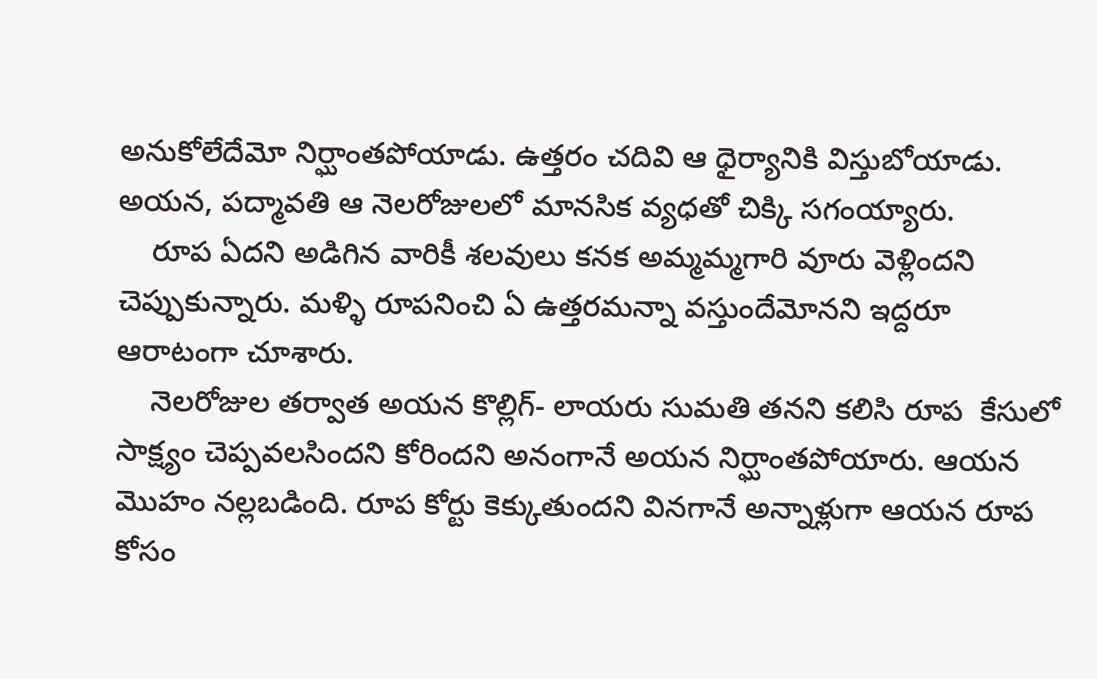అనుకోలేదేమో నిర్ఘాంతపోయాడు. ఉత్తరం చదివి ఆ ధైర్యానికి విస్తుబోయాడు. అయన, పద్మావతి ఆ నెలరోజులలో మానసిక వ్యధతో చిక్కి సగంయ్యారు.
    రూప ఏదని అడిగిన వారికీ శలవులు కనక అమ్మమ్మగారి వూరు వెళ్లిందని చెప్పుకున్నారు. మళ్ళి రూపనించి ఏ ఉత్తరమన్నా వస్తుందేమోనని ఇద్దరూ ఆరాటంగా చూశారు.
    నెలరోజుల తర్వాత అయన కొల్లిగ్- లాయరు సుమతి తనని కలిసి రూప  కేసులో సాక్ష్యం చెప్పవలసిందని కోరిందని అనంగానే అయన నిర్ఘాంతపోయారు. ఆయన మొహం నల్లబడింది. రూప కోర్టు కెక్కుతుందని వినగానే అన్నాళ్లుగా ఆయన రూప కోసం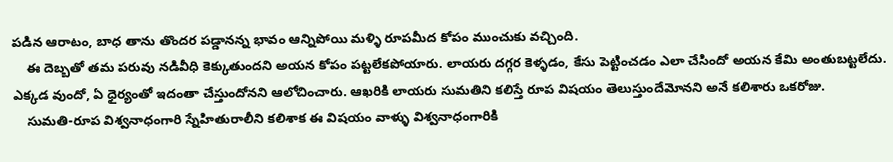పడిన ఆరాటం, బాధ తాను తొందర పడ్డానన్న భావం ఆన్నిపోయి మళ్ళి రూపమీద కోపం ముంచుకు వచ్చింది.
    ఈ దెబ్బతో తమ పరువు నడివీధి కెక్కుతుందని అయన కోపం పట్టలేకపోయారు. లాయరు దగ్గర కెళ్ళడం, కేసు పెట్టించడం ఎలా చేసిందో అయన కేమి అంతుబట్టలేదు. ఎక్కడ వుందో, ఏ ధైర్యంతో ఇదంతా చేస్తుందోనని ఆలోచించారు. ఆఖరికి లాయరు సుమతిని కలిస్తే రూప విషయం తెలుస్తుందేమోనని అనే కలిశారు ఒకరోజు.
    సుమతి-రూప విశ్వనాధంగారి స్నేహితురాలీని కలిశాక ఈ విషయం వాళ్ళు విశ్వనాధంగారికి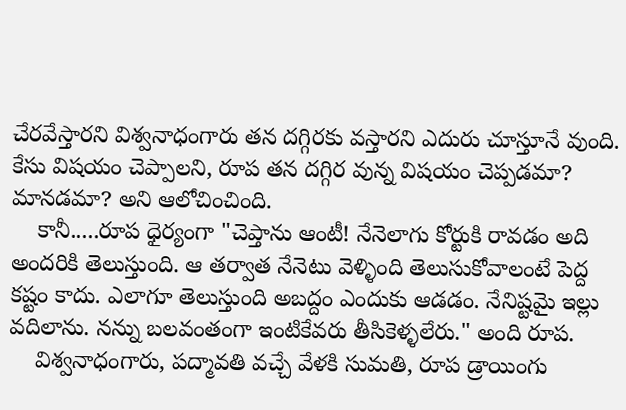చేరవేస్తారని విశ్వనాధంగారు తన దగ్గిరకు వస్తారని ఎదురు చూస్తూనే వుంది. కేసు విషయం చెప్పాలని, రూప తన దగ్గిర వున్న విషయం చెప్పడమా? మానడమా? అని ఆలోచించింది.
    కానీ.....రూప ధైర్యంగా "చెప్తాను ఆంటీ! నేనెలాగు కోర్టుకి రావడం అది అందరికి తెలుస్తుంది. ఆ తర్వాత నేనెటు వెళ్ళింది తెలుసుకోవాలంటే పెద్ద కష్టం కాదు. ఎలాగూ తెలుస్తుంది అబద్దం ఎందుకు ఆడడం. నేనిష్టమై ఇల్లు వదిలాను. నన్ను బలవంతంగా ఇంటికేవరు తీసికెళ్ళలేరు." అంది రూప.
    విశ్వనాధంగారు, పద్మావతి వచ్చే వేళకి సుమతి, రూప డ్రాయింగు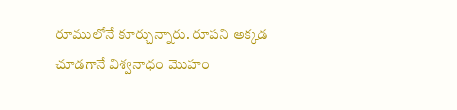రూములోనే కూర్చున్నారు. రూపని అక్కడ చూడగానే విశ్వనాధం మొహం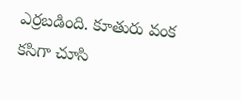ఎర్రబడింది. కూతురు వంక కసిగా చూసి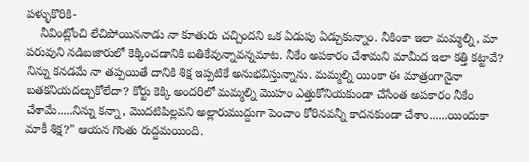పళ్ళుకొరికి-
    నీవింట్లోంచి లేచిపోయిననాడు నా కూతురు చచ్చిందని ఒక ఏడుపు ఏడ్చుకున్నాం. నీకింకా ఇలా మమ్మల్ని, మా పరువుని నడిబజారులో కెక్కించడానికి బతికేవున్నావన్నమాట. నీకేం అపకారం చేశామని మామీద ఇలా కత్తి కట్టావే? నిన్ను కనడమే నా తప్పయితే దానికి శిక్ష ఇప్పటికే అనుభవిస్తున్నాను. మమ్మల్ని యింకా ఈ మాత్రంగానైనా బతకనియదల్చుకోలేదా? కోర్టు కెక్కి అందరిలో మమ్మల్ని మొహం ఎత్తుకోనియకుండా చేసేంత అపకారం నీకేం చేశామే.....నిన్ను కన్నా, మొదటిపిల్లవని అల్లారుముద్దుగా పెంచాం కోరినవన్నీ కాదనకుండా చేశాం......యిందుకా మాకీ శిక్ష?" ఆయన గొంతు రుద్దమయింది.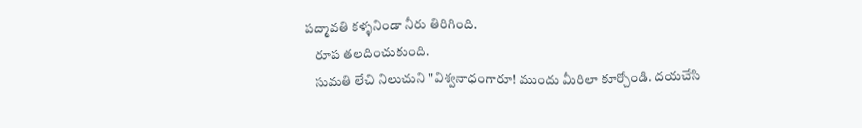పద్మావతి కళ్ళనిండా నీరు తిరిగింది.
    రూప తలదించుకుంది.
    సుమతి లేచి నిలుచుని "విశ్వనాధంగారూ! ముందు మీరిలా కూర్చోండి. దయచేసి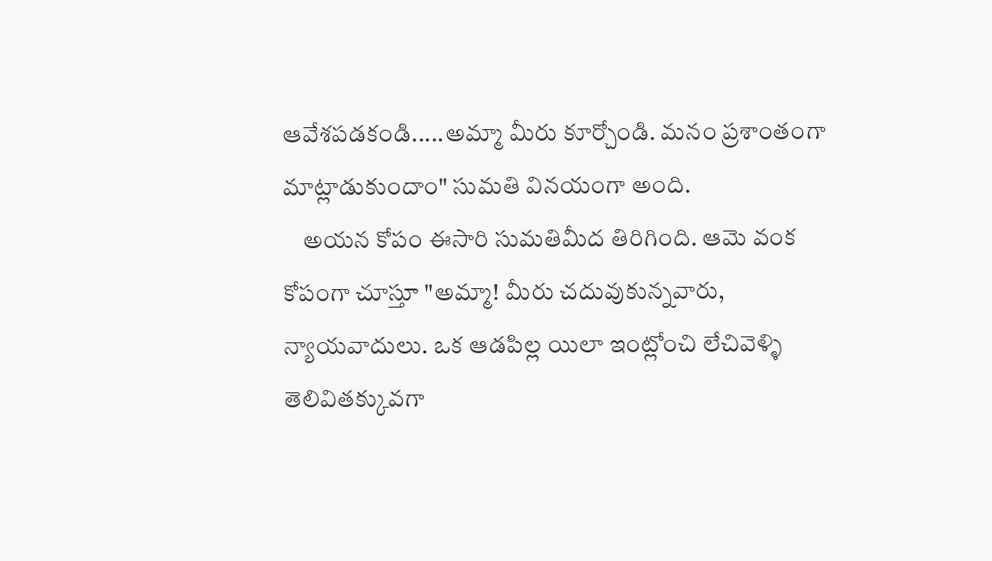ఆవేశపడకండి.....అమ్మా మీరు కూర్చోండి. మనం ప్రశాంతంగా మాట్లాడుకుందాం" సుమతి వినయంగా అంది.
    అయన కోపం ఈసారి సుమతిమీద తిరిగింది. ఆమె వంక కోపంగా చూస్తూ "అమ్మా! మీరు చదువుకున్నవారు, న్యాయవాదులు. ఒక ఆడపిల్ల యిలా ఇంట్లోంచి లేచివెళ్ళి తెలివితక్కువగా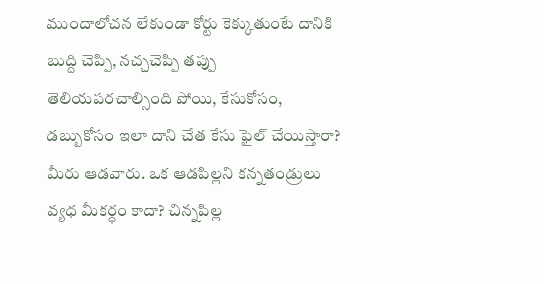ముందాలోచన లేకుండా కోర్టు కెక్కుతుంటే దానికి బుద్ది చెప్పి, నచ్చచెప్పి తప్పు తెలియపరచాల్సింది పోయి, కేసుకోసం, డబ్బుకోసం ఇలా దాని చేత కేసు ఫైల్ చేయిస్తారా? మీరు ఆడవారు. ఒక ఆడపిల్లని కన్నతండ్రులు వ్యధ మీకర్ధం కాదా? చిన్నపిల్ల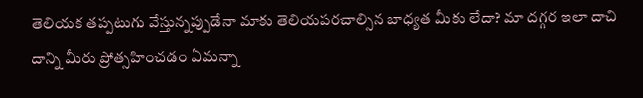తెలియక తప్పటుగు వేస్తున్నప్పుడేనా మాకు తెలియపరచాల్సిన బాధ్యత మీకు లేదా? మా దగ్గర ఇలా దాచి దాన్ని మీరు ప్రోత్సహించడం ఏమన్నా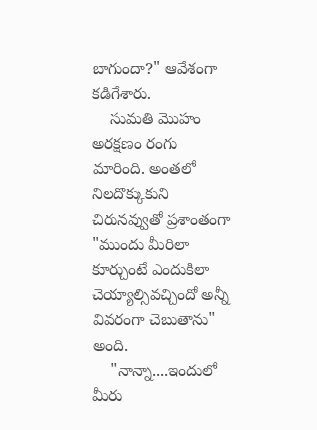బాగుందా?" ఆవేశంగా కడిగేశారు.
    సుమతి మొహం అరక్షణం రంగు మారింది. అంతలో నిలదొక్కుకుని చిరునవ్వుతో ప్రశాంతంగా "ముందు మీరిలా కూర్చుంటే ఎందుకిలా చెయ్యాల్సివచ్చిందో అన్నీ వివరంగా చెబుతాను" అంది.
    "నాన్నా....ఇందులో మీరు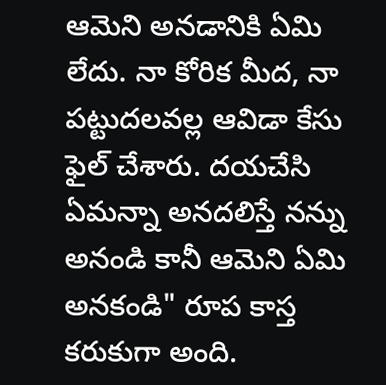ఆమెని అనడానికి ఏమి లేదు. నా కోరిక మీద, నా పట్టుదలవల్ల ఆవిడా కేసు ఫైల్ చేశారు. దయచేసి ఏమన్నా అనదలిస్తే నన్ను అనండి కానీ ఆమెని ఏమి అనకండి" రూప కాస్త కరుకుగా అంది.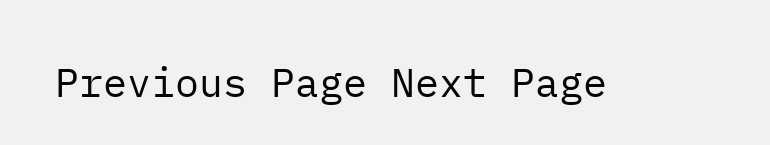Previous Page Next Page